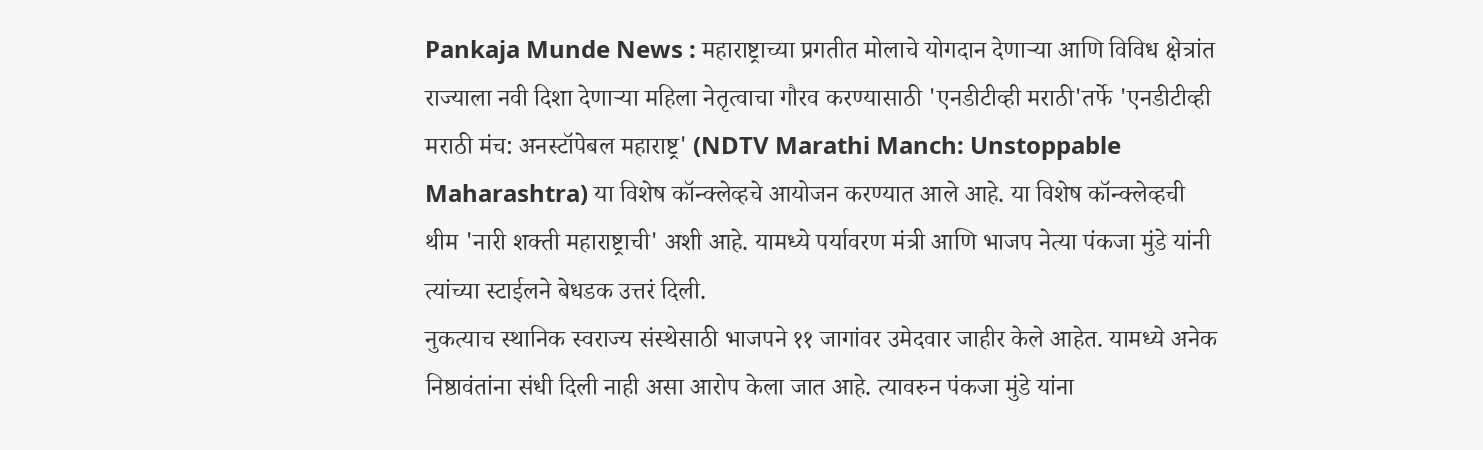Pankaja Munde News : महाराष्ट्राच्या प्रगतीत मोलाचे योगदान देणाऱ्या आणि विविध क्षेत्रांत राज्याला नवी दिशा देणाऱ्या महिला नेतृत्वाचा गौरव करण्यासाठी 'एनडीटीव्ही मराठी'तर्फे 'एनडीटीव्ही मराठी मंच: अनस्टॉपेबल महाराष्ट्र' (NDTV Marathi Manch: Unstoppable Maharashtra) या विशेष कॉन्क्लेव्हचे आयोजन करण्यात आले आहे. या विशेष कॉन्क्लेव्हची थीम 'नारी शक्ती महाराष्ट्राची' अशी आहे. यामध्ये पर्यावरण मंत्री आणि भाजप नेत्या पंकजा मुंडे यांनी त्यांच्या स्टाईलने बेधडक उत्तरं दिली.
नुकत्याच स्थानिक स्वराज्य संस्थेसाठी भाजपने ११ जागांवर उमेदवार जाहीर केले आहेत. यामध्ये अनेक निष्ठावंतांना संधी दिली नाही असा आरोप केला जात आहे. त्यावरुन पंकजा मुंडे यांना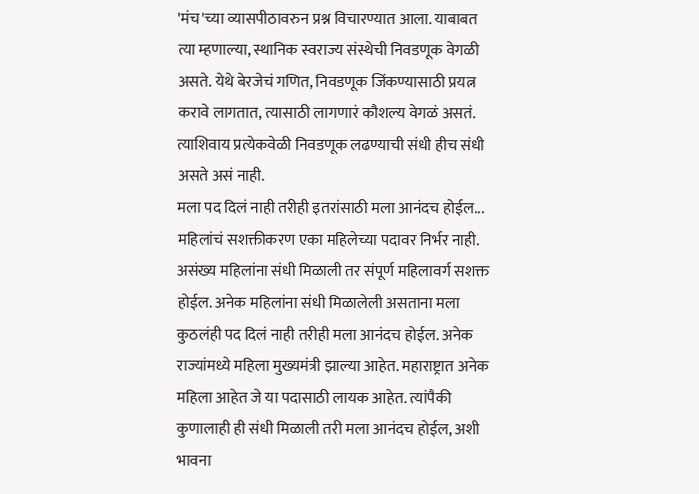'मंच'च्या व्यासपीठावरुन प्रश्न विचारण्यात आला. याबाबत त्या म्हणाल्या, स्थानिक स्वराज्य संस्थेची निवडणूक वेगळी असते. येथे बेरजेचं गणित, निवडणूक जिंकण्यासाठी प्रयत्न करावे लागतात, त्यासाठी लागणारं कौशल्य वेगळं असतं. त्याशिवाय प्रत्येकवेळी निवडणूक लढण्याची संधी हीच संधी असते असं नाही.
मला पद दिलं नाही तरीही इतरांसाठी मला आनंदच होईल...
महिलांचं सशक्तीकरण एका महिलेच्या पदावर निर्भर नाही. असंख्य महिलांना संधी मिळाली तर संपूर्ण महिलावर्ग सशक्त होईल. अनेक महिलांना संधी मिळालेली असताना मला कुठलंही पद दिलं नाही तरीही मला आनंदच होईल. अनेक राज्यांमध्ये महिला मुख्यमंत्री झाल्या आहेत. महाराष्ट्रात अनेक महिला आहेत जे या पदासाठी लायक आहेत. त्यांपैकी कुणालाही ही संधी मिळाली तरी मला आनंदच होईल, अशी भावना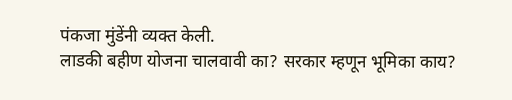पंकजा मुंडेंनी व्यक्त केली.
लाडकी बहीण योजना चालवावी का? सरकार म्हणून भूमिका काय?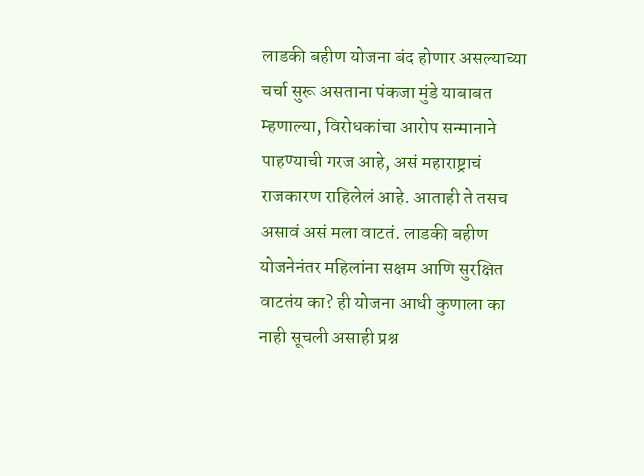लाडकी बहीण योजना बंद होणार असल्याच्या चर्चा सुरू असताना पंकजा मुंडे याबाबत म्हणाल्या, विरोधकांचा आरोप सन्मानाने पाहण्याची गरज आहे, असं महाराष्ट्राचं राजकारण राहिलेलं आहे. आताही ते तसच असावं असं मला वाटतं. लाडकी बहीण योजनेनंतर महिलांना सक्षम आणि सुरक्षित वाटतंय का? ही योजना आधी कुणाला का नाही सूचली असाही प्रश्न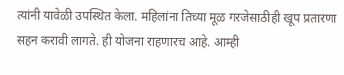त्यांनी यावेळी उपस्थित केला. महिलांना तिच्या मूळ गरजेसाठीही खूप प्रतारणा सहन करावी लागते. ही योजना राहणारच आहे. आम्ही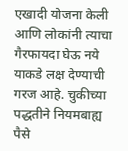एखादी योजना केली आणि लोकांनी त्याचा गैरफायदा घेऊ नये याकडे लक्ष देण्याची गरज आहे. चुकीच्या पद्धतीने नियमबाह्य पैसे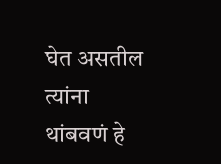घेत असतील त्यांना थांबवणं हे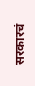सरकारचं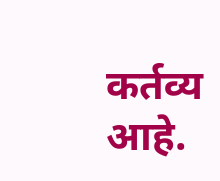कर्तव्य आहे.